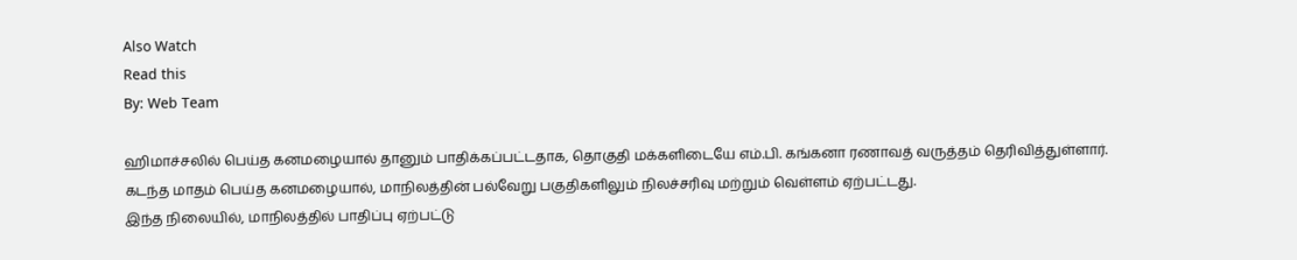Also Watch
Read this
By: Web Team

ஹிமாச்சலில் பெய்த கனமழையால் தானும் பாதிக்கப்பட்டதாக, தொகுதி மக்களிடையே எம்.பி. கங்கனா ரணாவத் வருத்தம் தெரிவித்துள்ளார். கடந்த மாதம் பெய்த கனமழையால், மாநிலத்தின் பல்வேறு பகுதிகளிலும் நிலச்சரிவு மற்றும் வெள்ளம் ஏற்பட்டது.
இந்த நிலையில், மாநிலத்தில் பாதிப்பு ஏற்பட்டு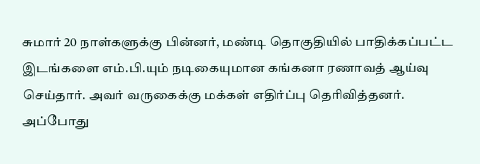சுமார் 20 நாள்களுக்கு பின்னர், மண்டி தொகுதியில் பாதிக்கப்பட்ட இடங்களை எம்.பி.யும் நடிகையுமான கங்கனா ரணாவத் ஆய்வு செய்தார். அவர் வருகைக்கு மக்கள் எதிர்ப்பு தெரிவித்தனர்.
அப்போது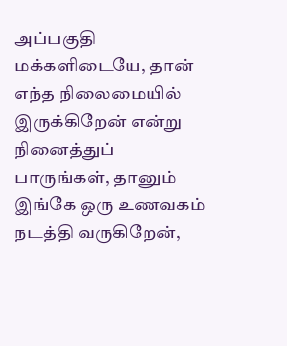அப்பகுதி மக்களிடையே, தான் எந்த நிலைமையில் இருக்கிறேன் என்று நினைத்துப் பாருங்கள், தானும் இங்கே ஒரு உணவகம் நடத்தி வருகிறேன்,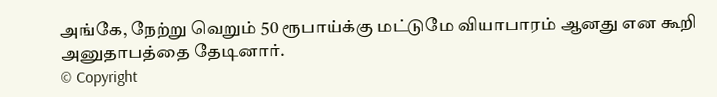அங்கே, நேற்று வெறும் 50 ரூபாய்க்கு மட்டுமே வியாபாரம் ஆனது என கூறி அனுதாபத்தை தேடினார்.
© Copyright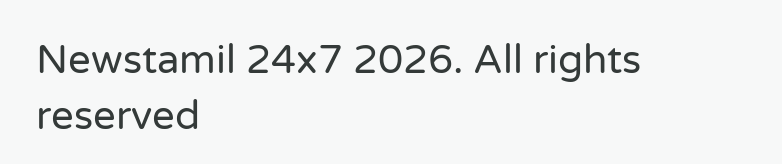Newstamil 24x7 2026. All rights reserved